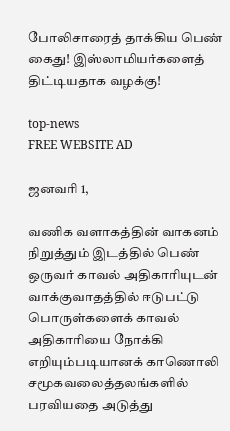போலிசாரைத் தாக்கிய பெண் கைது! இஸ்லாமியர்களைத் திட்டியதாக வழக்கு!

top-news
FREE WEBSITE AD

ஜனவரி 1,

வணிக வளாகத்தின் வாகனம் நிறுத்தும் இடத்தில் பெண் ஒருவர் காவல் அதிகாரியுடன் வாக்குவாதத்தில் ஈடுபட்டு பொருள்களைக் காவல் அதிகாரியை நோக்கி எறியும்படியானக் காணொலி சமூகவலைத்தலங்களில் பரவியதை அடுத்து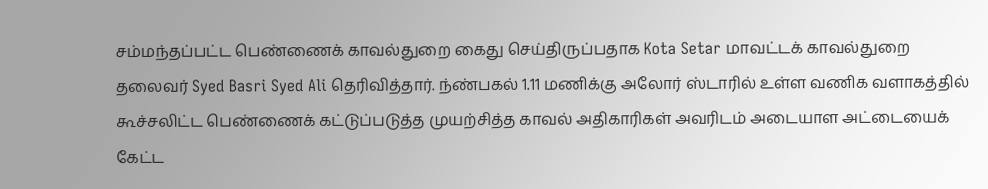சம்மந்தப்பட்ட பெண்ணைக் காவல்துறை கைது செய்திருப்பதாக Kota Setar மாவட்டக் காவல்துறை தலைவர் Syed Basri Syed Ali தெரிவித்தார். ந்ண்பகல் 1.11 மணிக்கு அலோர் ஸ்டாரில் உள்ள வணிக வளாகத்தில் கூச்சலிட்ட பெண்ணைக் கட்டுப்படுத்த முயற்சித்த காவல் அதிகாரிகள் அவரிடம் அடையாள அட்டையைக் கேட்ட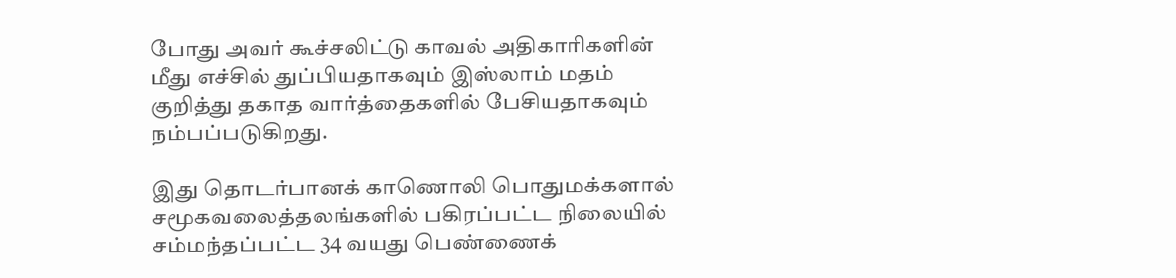போது அவர் கூச்சலிட்டு காவல் அதிகாரிகளின் மீது எச்சில் துப்பியதாகவும் இஸ்லாம் மதம் குறித்து தகாத வார்த்தைகளில் பேசியதாகவும் நம்பப்படுகிறது.

இது தொடர்பானக் காணொலி பொதுமக்களால் சமூகவலைத்தலங்களில் பகிரப்பட்ட நிலையில் சம்மந்தப்பட்ட 34 வயது பெண்ணைக்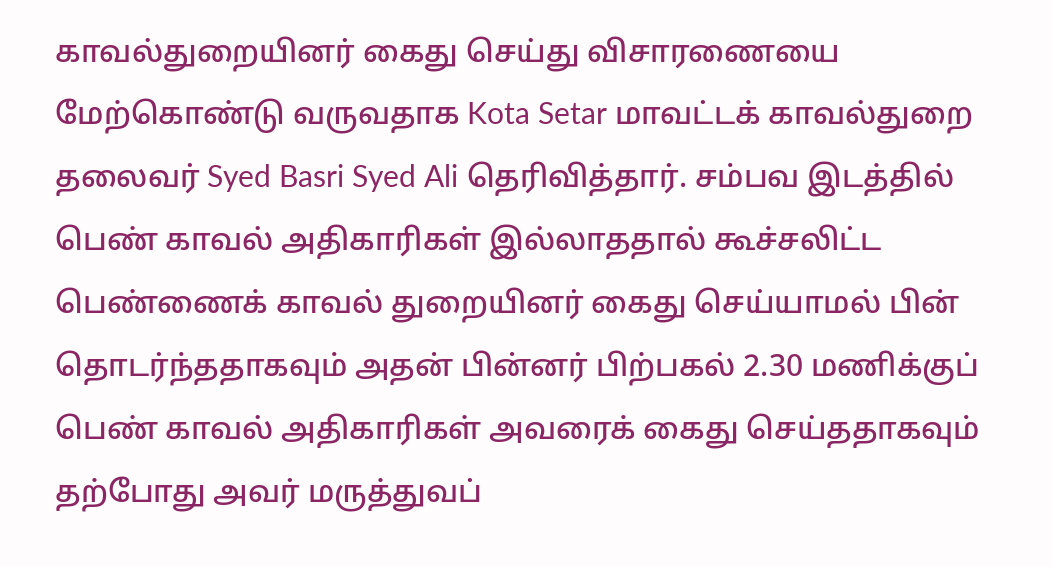காவல்துறையினர் கைது செய்து விசாரணையை மேற்கொண்டு வருவதாக Kota Setar மாவட்டக் காவல்துறை தலைவர் Syed Basri Syed Ali தெரிவித்தார். சம்பவ இடத்தில் பெண் காவல் அதிகாரிகள் இல்லாததால் கூச்சலிட்ட பெண்ணைக் காவல் துறையினர் கைது செய்யாமல் பின் தொடர்ந்ததாகவும் அதன் பின்னர் பிற்பகல் 2.30 மணிக்குப் பெண் காவல் அதிகாரிகள் அவரைக் கைது செய்ததாகவும் தற்போது அவர் மருத்துவப்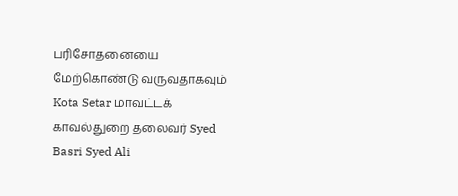பரிசோதனையை மேற்கொண்டு வருவதாகவும் Kota Setar மாவட்டக் காவல்துறை தலைவர் Syed Basri Syed Ali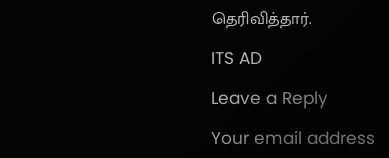தெரிவித்தார்.

ITS AD

Leave a Reply

Your email address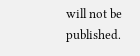will not be published.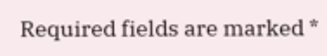Required fields are marked *